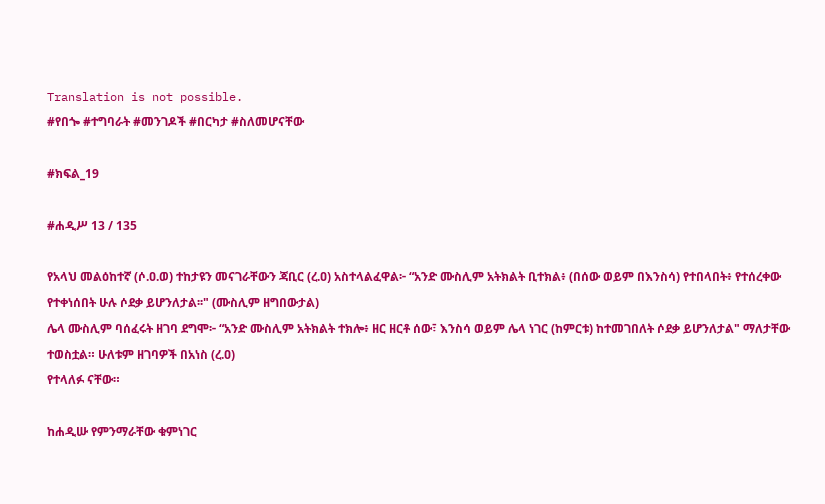Translation is not possible.
#የበጐ #ተግባራት #መንገዶች #በርካታ #ስለመሆናቸው

#ክፍል_19

#ሐዲሥ 13 / 135

የአላህ መልዕከተኛ (ሶ.ዐ.ወ) ተከታዩን መናገራቸውን ጃቢር (ረ.ዐ) አስተላልፈዋል፦ “አንድ ሙስሊም አትክልት ቢተክል፥ (በሰው ወይም በእንስሳ) የተበላበት፥ የተሰረቀው የተቀነሰበት ሁሉ ሶደቃ ይሆንለታል፡፡" (ሙስሊም ዘግበውታል)
ሌላ ሙስሊም ባሰፈሩት ዘገባ ደግሞ፦ “አንድ ሙስሊም አትክልት ተክሎ፥ ዘር ዘርቶ ሰው፣ እንስሳ ወይም ሌላ ነገር (ከምርቱ) ከተመገበለት ሶደቃ ይሆንለታል" ማለታቸው ተወስቷል። ሁለቱም ዘገባዎች በአነስ (ረ.ዐ)
የተላለፉ ናቸው።

ከሐዲሡ የምንማራቸው ቁምነገር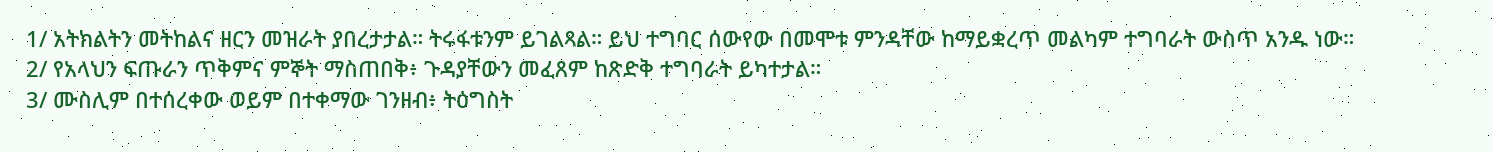1/ አትክልትን መትከልና ዘርን መዝራት ያበረታታል። ትሩፋቱንም ይገልጻል። ይህ ተግባር ሰውየው በመሞቱ ምንዳቸው ከማይቋረጥ መልካም ተግባራት ውስጥ አንዱ ነው።
2/ የአላህን ፍጡራን ጥቅምና ምኞት ማስጠበቅ፥ ጉዳያቸውን መፈጸም ከጽድቅ ተግባራት ይካተታል።
3/ ሙስሊም በተሰረቀው ወይም በተቀማው ገንዘብ፥ ትዕግስት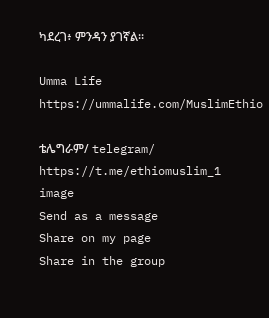ካደረገ፥ ምንዳን ያገኛል፡፡

Umma Life
https://ummalife.com/MuslimEthio

ቴሌግራም/ telegram/
https://t.me/ethiomuslim_1
image
Send as a message
Share on my page
Share in the group